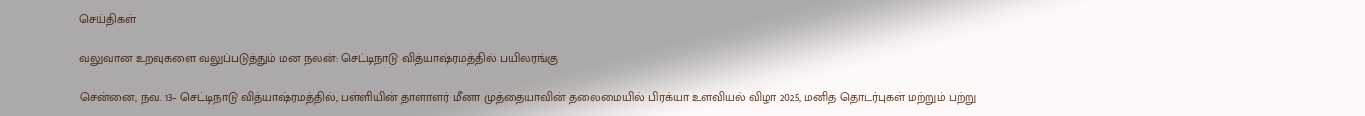செய்திகள்

வலுவான உறவுகளை வலுப்படுத்தும் மன நலன்: செட்டிநாடு வித்யாஷ்ரமத்தில் பயிலரங்கு

சென்னை, நவ. 13– செட்டிநாடு வித்யாஷ்ரமத்தில், பள்ளியின் தாளாளர் மீனா முத்தையாவின் தலைமையில் பிரக்யா உளவியல் விழா 2025, மனித தொடர்புகள் மற்றும் பற்று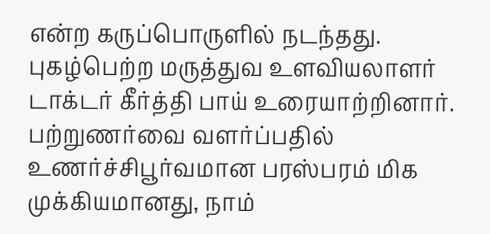என்ற கருப்பொருளில் நடந்தது. புகழ்பெற்ற மருத்துவ உளவியலாளர் டாக்டர் கீர்த்தி பாய் உரையாற்றினார். பற்றுணர்வை வளர்ப்பதில் உணர்ச்சிபூர்வமான பரஸ்பரம் மிக முக்கியமானது, நாம்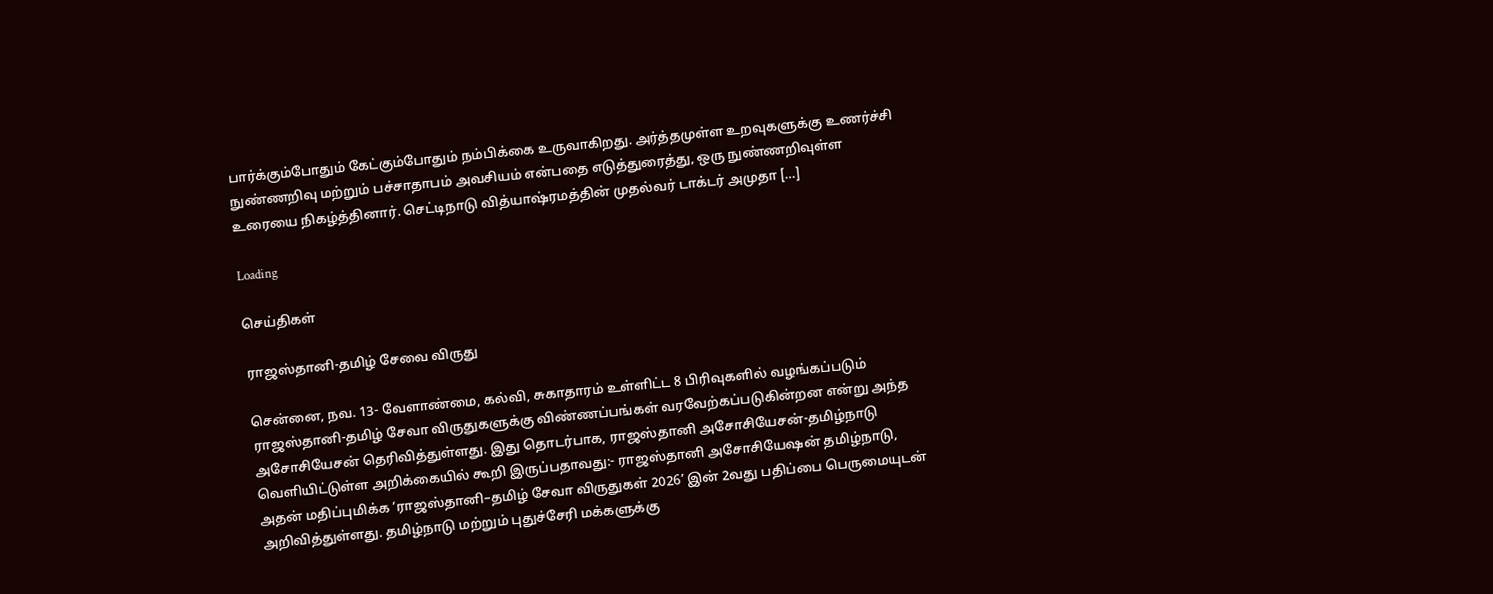பார்க்கும்போதும் கேட்கும்போதும் நம்பிக்கை உருவாகிறது. அர்த்தமுள்ள உறவுகளுக்கு உணர்ச்சி நுண்ணறிவு மற்றும் பச்சாதாபம் அவசியம் என்பதை எடுத்துரைத்து, ஒரு நுண்ணறிவுள்ள உரையை நிகழ்த்தினார். செட்டிநாடு வித்யாஷ்ரமத்தின் முதல்வர் டாக்டர் அமுதா […]

Loading

செய்திகள்

ராஜஸ்தானி-தமிழ் சேவை விருது

சென்னை, நவ. 13- வேளாண்மை, கல்வி, சுகாதாரம் உள்ளிட்ட 8 பிரிவுகளில் வழங்கப்படும் ராஜஸ்தானி-தமிழ் சேவா விருதுகளுக்கு விண்ணப்பங்கள் வரவேற்கப்படுகின்றன என்று அந்த அசோசியேசன் தெரிவித்துள்ளது. இது தொடர்பாக, ராஜஸ்தானி அசோசியேசன்-தமிழ்நாடு வெளியிட்டுள்ள அறிக்கையில் கூறி இருப்பதாவது:- ராஜஸ்தானி அசோசியேஷன் தமிழ்நாடு, அதன் மதிப்புமிக்க ‘ராஜஸ்தானி–தமிழ் சேவா விருதுகள் 2026’ இன் 2வது பதிப்பை பெருமையுடன் அறிவித்துள்ளது. தமிழ்நாடு மற்றும் புதுச்சேரி மக்களுக்கு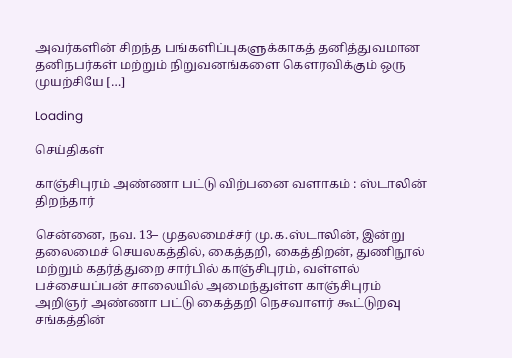அவர்களின் சிறந்த பங்களிப்புகளுக்காகத் தனித்துவமான தனிநபர்கள் மற்றும் நிறுவனங்களை கௌரவிக்கும் ஒரு முயற்சியே […]

Loading

செய்திகள்

காஞ்சிபுரம் அண்ணா பட்டு விற்பனை வளாகம் : ஸ்டாலின் திறந்தார்

சென்னை, நவ. 13– முதலமைச்சர் மு.க.ஸ்டாலின், இன்று தலைமைச் செயலகத்தில், கைத்தறி, கைத்திறன், துணிநூல் மற்றும் கதர்த்துறை சார்பில் காஞ்சிபுரம், வள்ளல் பச்சையப்பன் சாலையில் அமைந்துள்ள காஞ்சிபுரம் அறிஞர் அண்ணா பட்டு கைத்தறி நெசவாளர் கூட்டுறவு சங்கத்தின்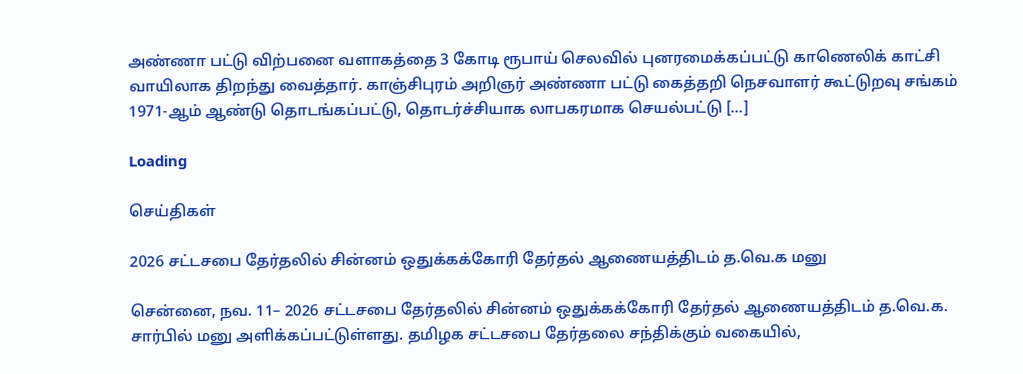அண்ணா பட்டு விற்பனை வளாகத்தை 3 கோடி ரூபாய் செலவில் புனரமைக்கப்பட்டு காணெலிக் காட்சி வாயிலாக திறந்து வைத்தார். காஞ்சிபுரம் அறிஞர் அண்ணா பட்டு கைத்தறி நெசவாளர் கூட்டுறவு சங்கம் 1971-ஆம் ஆண்டு தொடங்கப்பட்டு, தொடர்ச்சியாக லாபகரமாக செயல்பட்டு […]

Loading

செய்திகள்

2026 சட்டசபை தேர்தலில் சின்னம் ஒதுக்கக்கோரி தேர்தல் ஆணையத்திடம் த.வெ.க மனு

சென்னை, நவ. 11– 2026 சட்டசபை தேர்தலில் சின்னம் ஒதுக்கக்கோரி தேர்தல் ஆணையத்திடம் த.வெ.க. சார்பில் மனு அளிக்கப்பட்டுள்ளது. தமிழக சட்டசபை தேர்தலை சந்திக்கும் வகையில்,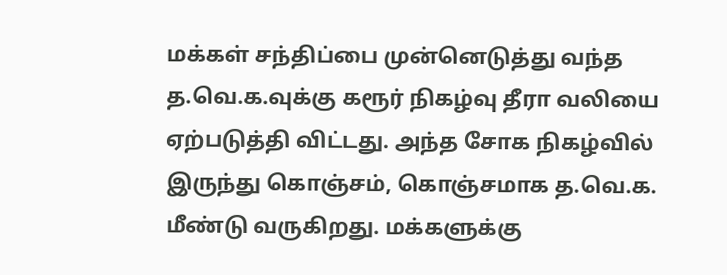மக்கள் சந்திப்பை முன்னெடுத்து வந்த த.வெ.க.வுக்கு கரூர் நிகழ்வு தீரா வலியை ஏற்படுத்தி விட்டது. அந்த சோக நிகழ்வில் இருந்து கொஞ்சம், கொஞ்சமாக த.வெ.க. மீண்டு வருகிறது. மக்களுக்கு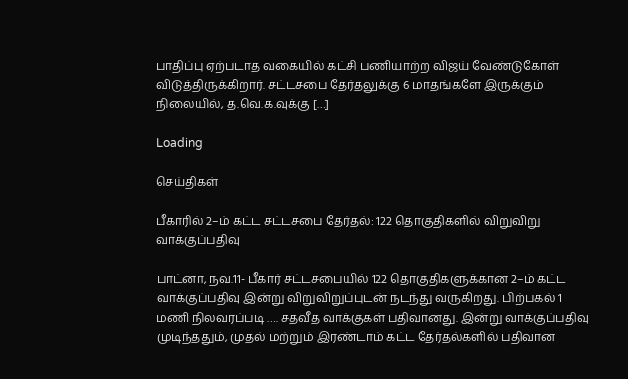பாதிப்பு ஏற்படாத வகையில் கட்சி பணியாற்ற விஜய் வேண்டுகோள் விடுத்திருக்கிறார். சட்டசபை தேர்தலுக்கு 6 மாதங்களே இருக்கும் நிலையில், த.வெ.க.வுக்கு […]

Loading

செய்திகள்

பீகாரில் 2–ம் கட்ட சட்டசபை தேர்தல்: 122 தொகுதிகளில் விறுவிறு வாக்குப்பதிவு

பாட்னா, நவ.11- பீகார் சட்டசபையில் 122 தொகுதிகளுக்கான 2–ம் கட்ட வாக்குப்பதிவு இன்று விறுவிறுப்புடன் நடந்து வருகிறது. பிற்பகல் 1 மணி நிலவரப்படி …. சதவீத வாக்குகள் பதிவானது. இன்று வாக்குப்பதிவு முடிந்ததும், முதல் மற்றும் இரண்டாம் கட்ட தேர்தல்களில் பதிவான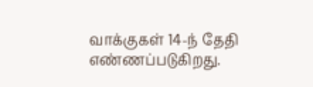வாக்குகள் 14-ந் தேதி எண்ணப்படுகிறது.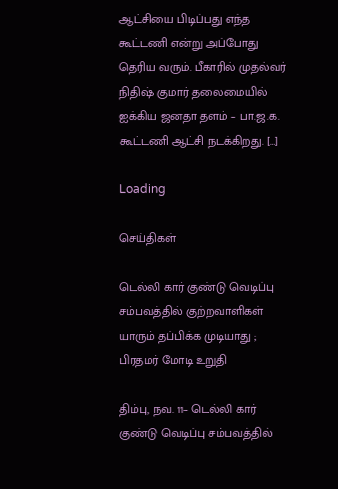ஆட்சியை பிடிப்பது எந்த கூட்டணி என்று அப்போது தெரிய வரும். பீகாரில் முதல்வர் நிதிஷ் குமார் தலைமையில் ஐக்கிய ஜனதா தளம் – பா.ஜ.க. கூட்டணி ஆட்சி நடக்கிறது. […]

Loading

செய்திகள்

டெல்லி கார் குண்டு வெடிப்பு சம்பவத்தில் குற்றவாளிகள் யாரும் தப்பிக்க முடியாது ; பிரதமர் மோடி உறுதி

திம்பு, நவ. 11– டெல்லி கார் குண்டு வெடிப்பு சம்பவத்தில்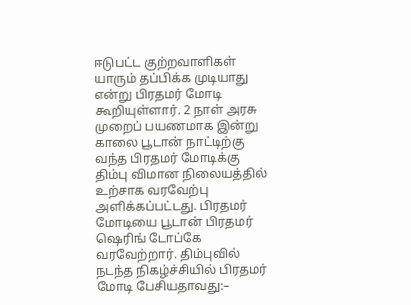ஈடுபட்ட குற்றவாளிகள் யாரும் தப்பிக்க முடியாது என்று பிரதமர் மோடி கூறியுள்ளார். 2 நாள் அரசு முறைப் பயணமாக இன்று காலை பூடான் நாட்டிற்கு வந்த பிரதமர் மோடிக்கு திம்பு விமான நிலையத்தில் உற்சாக வரவேற்பு அளிக்கப்பட்டது. பிரதமர் மோடியை பூடான் பிரதமர் ஷெரிங் டோப்கே வரவேற்றார். திம்புவில் நடந்த நிகழ்ச்சியில் பிரதமர் மோடி பேசியதாவது:–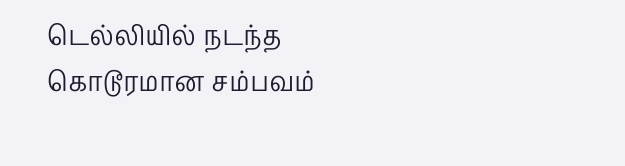டெல்லியில் நடந்த கொடூரமான சம்பவம்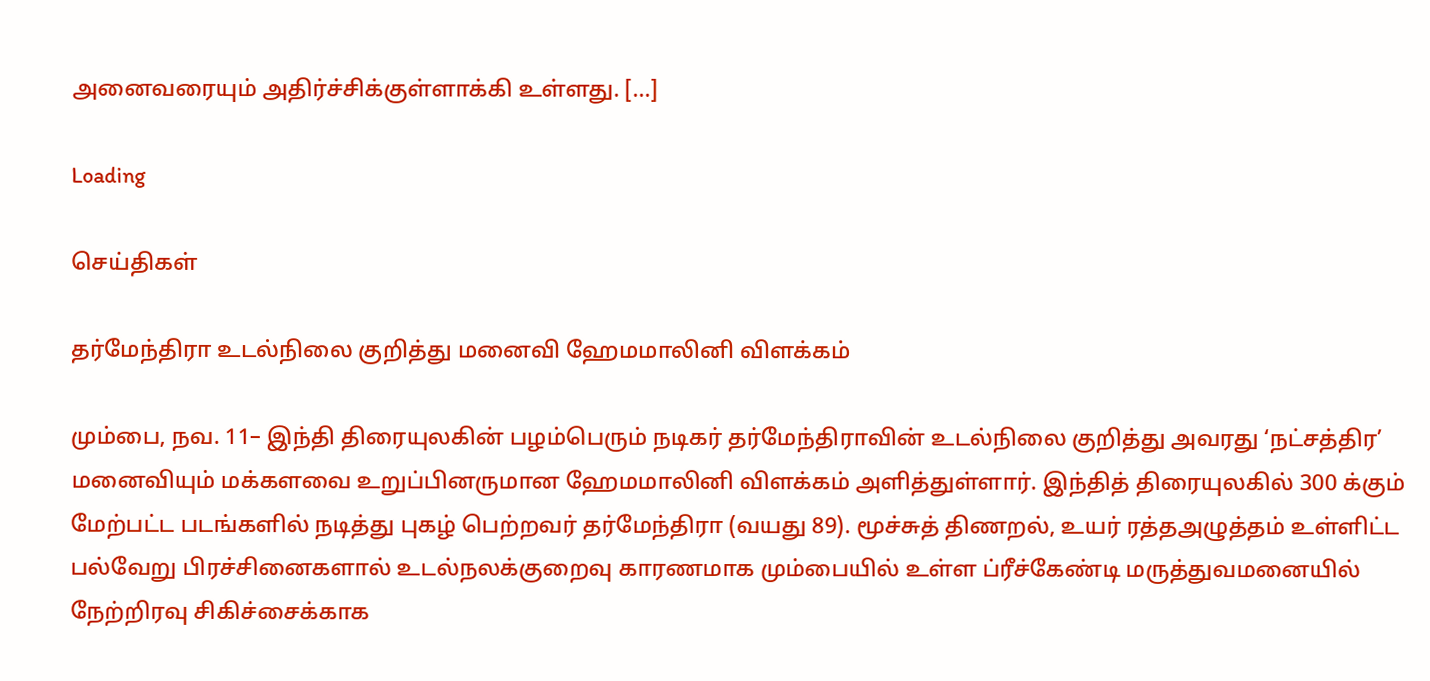அனைவரையும் அதிர்ச்சிக்குள்ளாக்கி உள்ளது. […]

Loading

செய்திகள்

தர்மேந்திரா உடல்நிலை குறித்து மனைவி ஹேமமாலினி விளக்கம்

மும்பை, நவ. 11– இந்தி திரையுலகின் பழம்பெரும் நடிகர் தர்மேந்திராவின் உடல்நிலை குறித்து அவரது ‘நட்சத்திர’ மனைவியும் மக்களவை உறுப்பினருமான ஹேமமாலினி விளக்கம் அளித்துள்ளார். இந்தித் திரையுலகில் 300 க்கும் மேற்பட்ட படங்களில் நடித்து புகழ் பெற்றவர் தர்மேந்திரா (வயது 89). மூச்சுத் திணறல், உயர் ரத்தஅழுத்தம் உள்ளிட்ட பல்வேறு பிரச்சினைகளால் உடல்நலக்குறைவு காரணமாக மும்பையில் உள்ள ப்ரீச்கேண்டி மருத்துவமனையில் நேற்றிரவு சிகிச்சைக்காக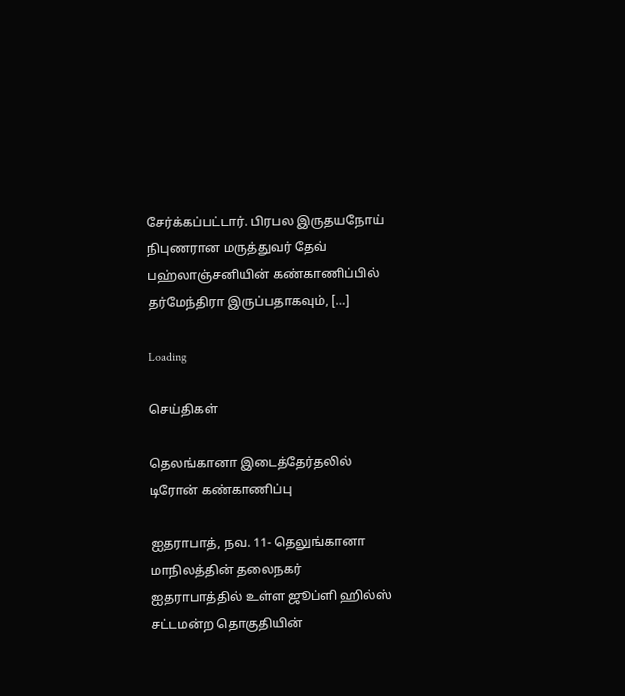சேர்க்கப்பட்டார். பிரபல இருதயநோய் நிபுணரான மருத்துவர் தேவ் பஹ்லாஞ்சனியின் கண்காணிப்பில் தர்மேந்திரா இருப்பதாகவும், […]

Loading

செய்திகள்

தெலங்கானா இடைத்தேர்தலில் டிரோன் கண்காணிப்பு

ஐதராபாத், நவ. 11- தெலுங்கானா மாநிலத்தின் தலைநகர் ஐதராபாத்தில் உள்ள ஜூப்ளி ஹில்ஸ் சட்டமன்ற தொகுதியின்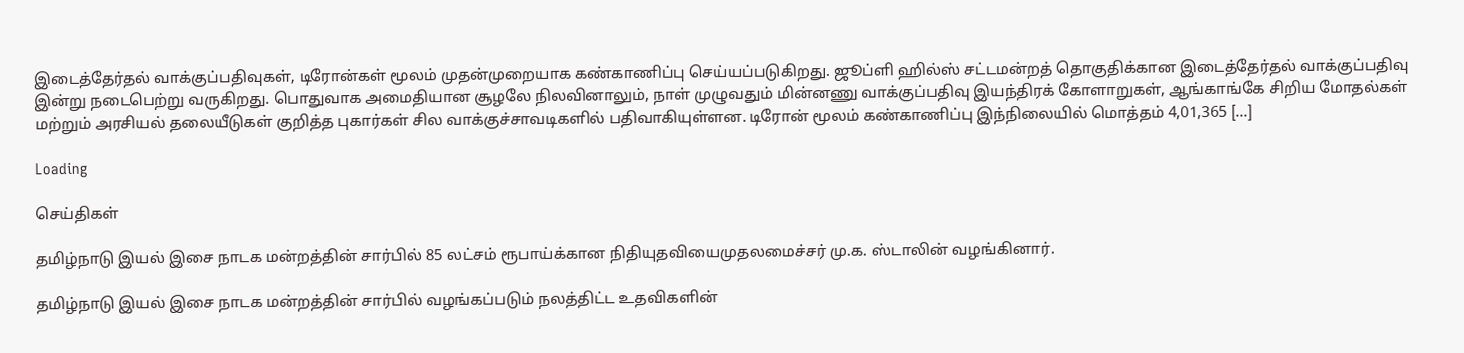இடைத்தேர்தல் வாக்குப்பதிவுகள், டிரோன்கள் மூலம் முதன்முறையாக கண்காணிப்பு செய்யப்படுகிறது. ஜூப்ளி ஹில்ஸ் சட்டமன்றத் தொகுதிக்கான இடைத்தேர்தல் வாக்குப்பதிவு இன்று நடைபெற்று வருகிறது. பொதுவாக அமைதியான சூழலே நிலவினாலும், நாள் முழுவதும் மின்னணு வாக்குப்பதிவு இயந்திரக் கோளாறுகள், ஆங்காங்கே சிறிய மோதல்கள் மற்றும் அரசியல் தலையீடுகள் குறித்த புகார்கள் சில வாக்குச்சாவடிகளில் பதிவாகியுள்ளன. டிரோன் மூலம் கண்காணிப்பு இந்நிலையில் மொத்தம் 4,01,365 […]

Loading

செய்திகள்

தமிழ்நாடு இயல் இசை நாடக மன்றத்தின் சார்பில் 85 லட்சம் ரூபாய்க்கான நிதியுதவியைமுதலமைச்சர் மு.க. ஸ்டாலின் வழங்கினார்.

தமிழ்நாடு இயல் இசை நாடக மன்றத்தின் சார்பில் வழங்கப்படும் நலத்திட்ட உதவிகளின்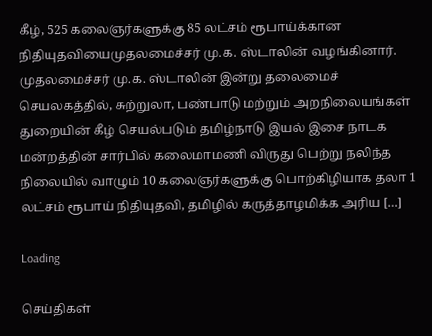கீழ், 525 கலைஞர்களுக்கு 85 லட்சம் ரூபாய்க்கான நிதியுதவியைமுதலமைச்சர் மு.க. ஸ்டாலின் வழங்கினார். முதலமைச்சர் மு.க. ஸ்டாலின் இன்று தலைமைச் செயலகத்தில், சுற்றுலா, பண்பாடு மற்றும் அறநிலையங்கள் துறையின் கீழ் செயல்படும் தமிழ்நாடு இயல் இசை நாடக மன்றத்தின் சார்பில் கலைமாமணி விருது பெற்று நலிந்த நிலையில் வாழும் 10 கலைஞர்களுக்கு பொற்கிழியாக தலா 1 லட்சம் ரூபாய் நிதியுதவி, தமிழில் கருத்தாழமிக்க அரிய […]

Loading

செய்திகள்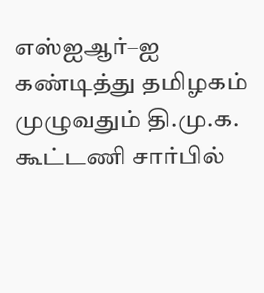எஸ்ஐஆர்–ஐ கண்டித்து தமிழகம் முழுவதும் தி.மு.க. கூட்டணி சார்பில்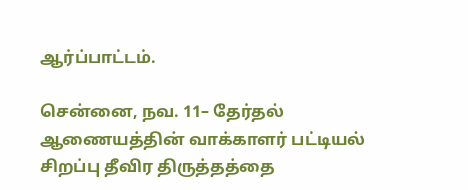ஆர்ப்பாட்டம்.

சென்னை, நவ. 11– தேர்தல் ஆணையத்தின் வாக்காளர் பட்டியல் சிறப்பு தீவிர திருத்தத்தை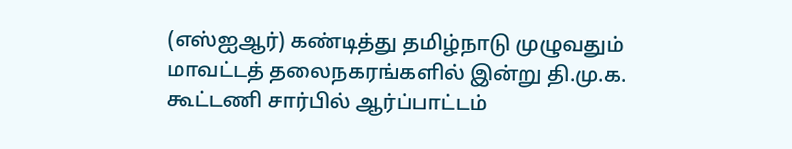(எஸ்ஐஆர்) கண்டித்து தமிழ்நாடு முழுவதும் மாவட்டத் தலைநகரங்களில் இன்று தி.மு.க. கூட்டணி சார்பில் ஆர்ப்பாட்டம்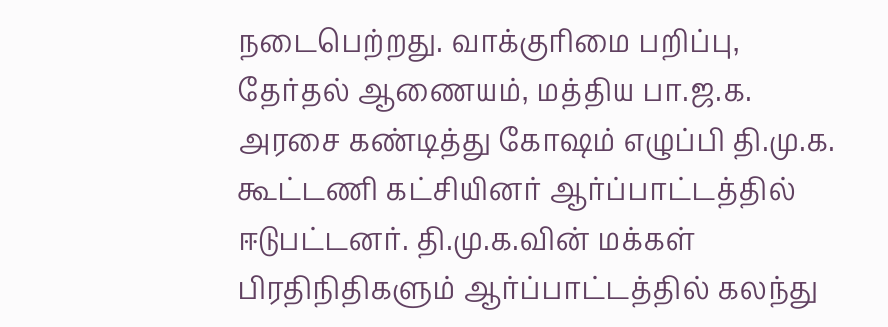நடைபெற்றது. வாக்குரிமை பறிப்பு, தேர்தல் ஆணையம், மத்திய பா.ஜ.க. அரசை கண்டித்து கோஷம் எழுப்பி தி.மு.க. கூட்டணி கட்சியினர் ஆர்ப்பாட்டத்தில் ஈடுபட்டனர். தி.மு.க.வின் மக்கள் பிரதிநிதிகளும் ஆர்ப்பாட்டத்தில் கலந்து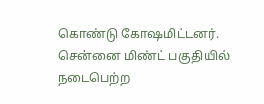கொண்டு கோஷமிட்டனர். சென்னை மிண்ட் பகுதியில் நடைபெற்ற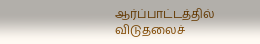ஆர்ப்பாட்டத்தில் விடுதலைச்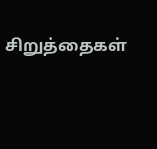சிறுத்தைகள்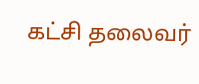கட்சி தலைவர்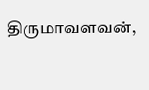திருமாவளவன்,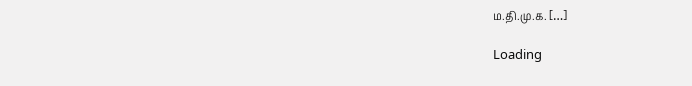ம.தி.மு.க. […]

Loading